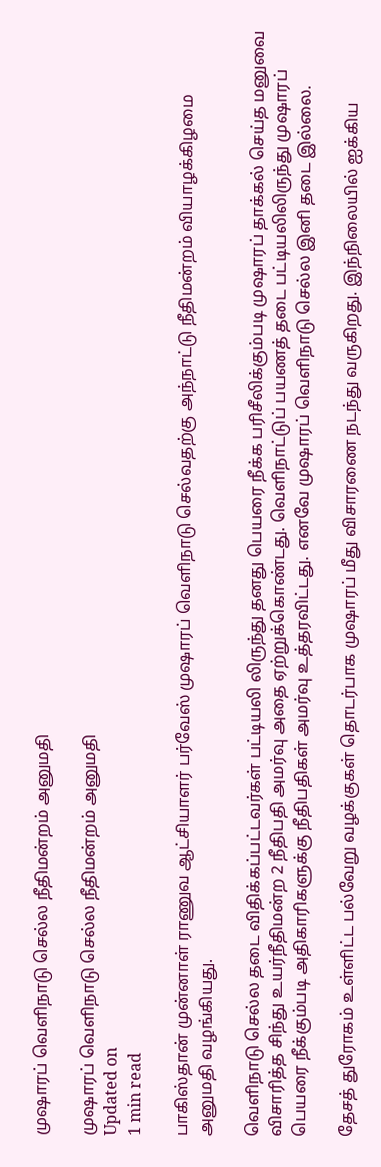முஷாரப் வெளிநாடு செல்ல நீதிமன்றம் அனுமதி

முஷாரப் வெளிநாடு செல்ல நீதிமன்றம் அனுமதி
Updated on
1 min read

பாகிஸ்தான் முன்னாள் ராணுவ ஆட்சியாளர் பர்வேஸ் முஷாரப் வெளிநாடு செல்வதற்கு அந்நாட்டு நீதிமன்றம் வியாழக்கிழமை அனுமதி வழங்கியது.

வெளிநாடு செல்ல தடை விதிக்கப்பட்டவர்கள் பட்டியலி லிருந்து தனது பெயரை நீக்க பரிசீலிக்கும்படி முஷாரப் தாக்கல் செய்த மனுவை விசாரித்த சிந்து உயர்நீதிமன்ற 2 நீதிபதி அமர்வு அதை ஏற்றுக்கொண்டது. வெளிநாட்டுப் பயணத் தடை பட்டியலிலிருந்து முஷாரப் பெயரை நீக்கும்படி அதிகாரிகளுக்கு நீதிபதிகள் அமர்வு உத்தரவிட்டது. எனவே முஷாரப் வெளிநாடு செல்ல இனி தடை இல்லை.

தேசத் துரோகம் உள்ளிட்ட பல்வேறு வழக்குகள் தொடர்பாக முஷாரப் மீது விசாரணை நடந்து வருகிறது. இந்நிலையில் ஐக்கிய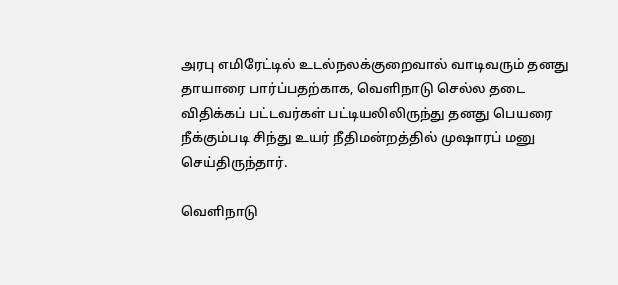அரபு எமிரேட்டில் உடல்நலக்குறைவால் வாடிவரும் தனது தாயாரை பார்ப்பதற்காக, வெளிநாடு செல்ல தடை விதிக்கப் பட்டவர்கள் பட்டியலிலிருந்து தனது பெயரை நீக்கும்படி சிந்து உயர் நீதிமன்றத்தில் முஷாரப் மனு செய்திருந்தார்.

வெளிநாடு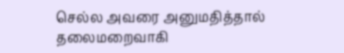செல்ல அவரை அனுமதித்தால் தலைமறைவாகி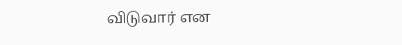விடுவார் என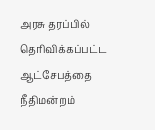அரசு தரப்பில் தெரிவிக்கப்பட்ட ஆட்சேபத்தை நீதிமன்றம்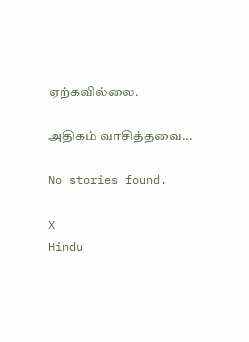ஏற்கவில்லை.

அதிகம் வாசித்தவை...

No stories found.

X
Hindu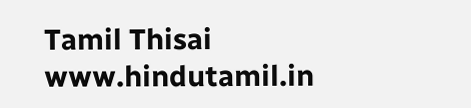Tamil Thisai
www.hindutamil.in